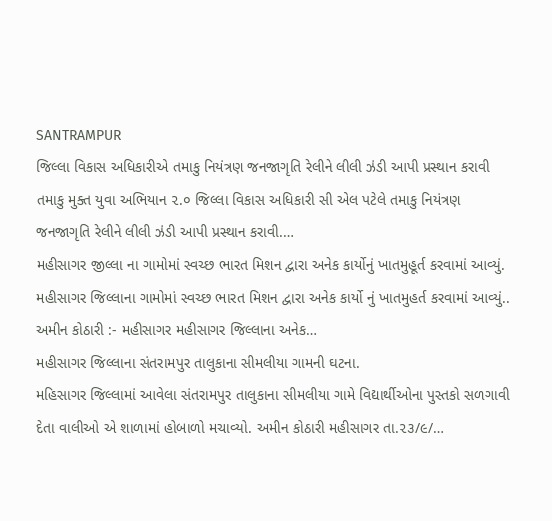SANTRAMPUR
જિલ્લા વિકાસ અધિકારીએ તમાકુ નિયંત્રણ જનજાગૃતિ રેલીને લીલી ઝંડી આપી પ્રસ્થાન કરાવી
તમાકુ મુક્ત યુવા અભિયાન ૨.૦ જિલ્લા વિકાસ અધિકારી સી એલ પટેલે તમાકુ નિયંત્રણ જનજાગૃતિ રેલીને લીલી ઝંડી આપી પ્રસ્થાન કરાવી.…
મહીસાગર જીલ્લા ના ગામોમાં સ્વચ્છ ભારત મિશન દ્વારા અનેક કાર્યોનું ખાતમુહૂર્ત કરવામાં આવ્યું.
મહીસાગર જિલ્લાના ગામોમાં સ્વચ્છ ભારત મિશન દ્વારા અનેક કાર્યો નું ખાતમુહર્ત કરવામાં આવ્યું.. અમીન કોઠારી :- મહીસાગર મહીસાગર જિલ્લાના અનેક…
મહીસાગર જિલ્લાના સંતરામપુર તાલુકાના સીમલીયા ગામની ઘટના.
મહિસાગર જિલ્લામાં આવેલા સંતરામપુર તાલુકાના સીમલીયા ગામે વિદ્યાર્થીઓના પુસ્તકો સળગાવી દેતા વાલીઓ એ શાળામાં હોબાળો મચાવ્યો. અમીન કોઠારી મહીસાગર તા.૨૩/૯/…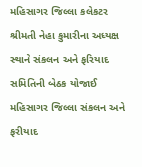મહિસાગર જિલ્લા કલેકટર શ્રીમતી નેહા કુમારીના અધ્યક્ષ સ્થાને સંકલન અને ફરિયાદ સમિતિની બેઠક યોજાઈ
મહિસાગર જિલ્લા સંકલન અને ફરીયાદ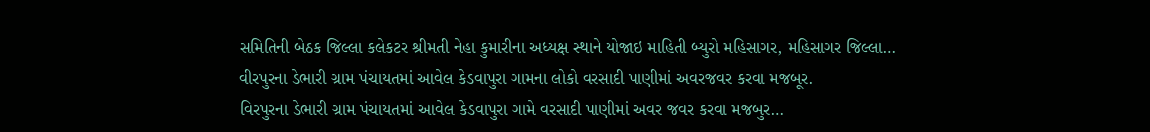સમિતિની બેઠક જિલ્લા કલેકટર શ્રીમતી નેહા કુમારીના અધ્યક્ષ સ્થાને યોજાઇ માહિતી બ્યુરો મહિસાગર, મહિસાગર જિલ્લા…
વીરપુરના ડેભારી ગ્રામ પંચાયતમાં આવેલ કેડવાપુરા ગામના લોકો વરસાદી પાણીમાં અવરજવર કરવા મજબૂર.
વિરપુરના ડેભારી ગ્રામ પંચાયતમાં આવેલ કેડવાપુરા ગામે વરસાદી પાણીમાં અવર જવર કરવા મજબુર…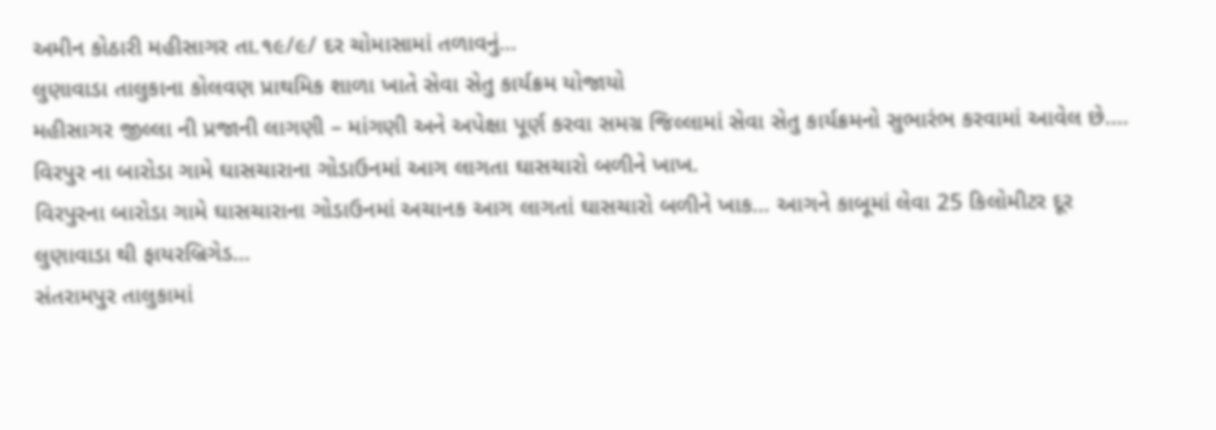અમીન કોઠારી મહીસાગર તા.૧૯/૯/ દર ચોમાસામાં તળાવનું…
લુણાવાડા તાલુકાના કોલવણ પ્રાથમિક શાળા ખાતે સેવા સેતુ કાર્યક્રમ યોજાયો
મહીસાગર જીલ્લા ની પ્રજાની લાગણી – માંગણી અને અપેક્ષા પૂર્ણ કરવા સમગ્ર જિલ્લામાં સેવા સેતુ કાર્યક્રમનો સુભારંભ કરવામાં આવેલ છે.…
વિરપુર ના બારોડા ગામે ઘાસચારાના ગોડાઉનમાં આગ લાગતા ઘાસચારો બળીને ખાખ.
વિરપુરના બારોડા ગામે ઘાસચારાના ગોડાઉનમાં અચાનક આગ લાગતાં ઘાસચારો બળીને ખાક… આગને કાબૂમાં લેવા 25 કિલોમીટર દૂર લુણાવાડા થી ફાયરબ્રિગેડ…
સંતરામપુર તાલુકામાં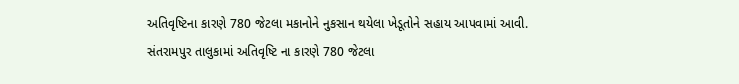અતિવૃષ્ટિના કારણે 780 જેટલા મકાનોને નુકસાન થયેલા ખેડૂતોને સહાય આપવામાં આવી.
સંતરામપુર તાલુકામાં અતિવૃષ્ટિ ના કારણે 780 જેટલા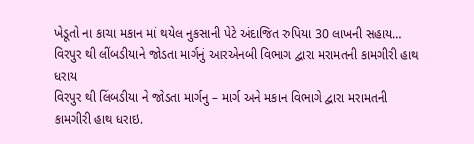ખેડૂતો ના કાચા મકાન માં થયેલ નુકસાની પેટે અંદાજિત રુપિયા 30 લાખની સહાય…
વિરપુર થી લીંબડીયાને જોડતા માર્ગનું આરએનબી વિભાગ દ્વારા મરામતની કામગીરી હાથ ધરાય
વિરપુર થી લિંબડીયા ને જોડતા માર્ગનુ – માર્ગ અને મકાન વિભાગે દ્વારા મરામતની કામગીરી હાથ ધરાઇ.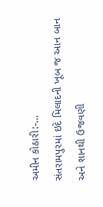અમીન કોઠારી:-…
સંતરામપુરમાં ઇદે મિલાદની ખૂબ જ આન બાન અને શાનથી ઉજવણી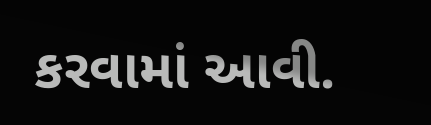કરવામાં આવી.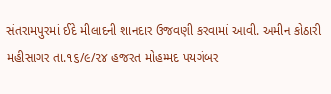સંતરામપુરમાં ઈદે મીલાદની શાનદાર ઉજવણી કરવામાં આવી. અમીન કોઠારી મહીસાગર તા.૧૬/૯/૨૪ હજરત મોહમ્મદ પયગંબર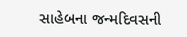સાહેબના જન્મદિવસની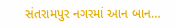સંતરામપુર નગરમાં આન બાન…